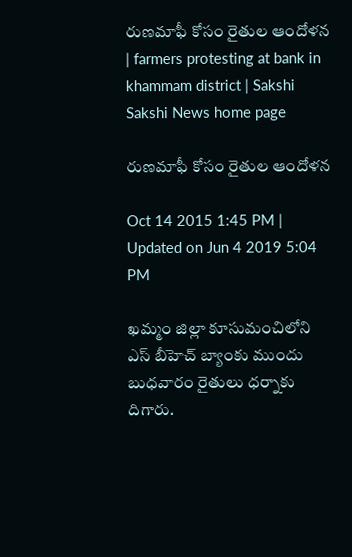రుణమాఫీ కోసం రైతుల ఆందోళన | farmers protesting at bank in khammam district | Sakshi
Sakshi News home page

రుణమాఫీ కోసం రైతుల ఆందోళన

Oct 14 2015 1:45 PM | Updated on Jun 4 2019 5:04 PM

ఖమ్మం జిల్లా కూసుమంచిలోని ఎస్ బీహెచ్ బ్యాంకు ముందు బుధవారం రైతులు ధర్నాకు దిగారు.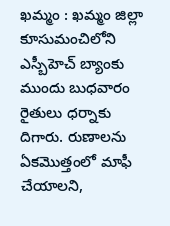ఖమ్మం : ఖమ్మం జిల్లా కూసుమంచిలోని ఎస్బీహెచ్ బ్యాంకు ముందు బుధవారం రైతులు ధర్నాకు దిగారు. రుణాలను ఏకమొత్తంలో మాఫీ చేయాలని,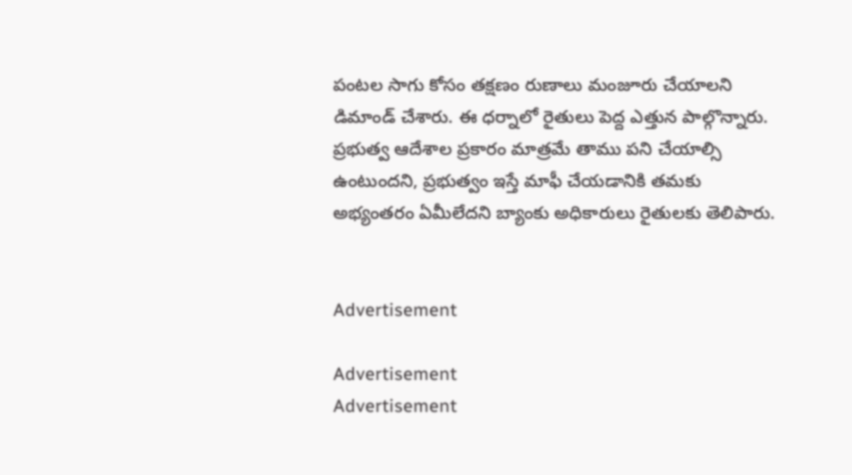పంటల సాగు కోసం తక్షణం రుణాలు మంజూరు చేయాలని డిమాండ్ చేశారు. ఈ ధర్నాలో రైతులు పెద్ద ఎత్తున పాల్గొన్నారు. ప్రభుత్వ ఆదేశాల ప్రకారం మాత్రమే తాము పని చేయాల్సి ఉంటుందని, ప్రభుత్వం ఇస్తే మాఫీ చేయడానికి తమకు అభ్యంతరం ఏమీలేదని బ్యాంకు అధికారులు రైతులకు తెలిపారు.


Advertisement

Advertisement
Advertisement